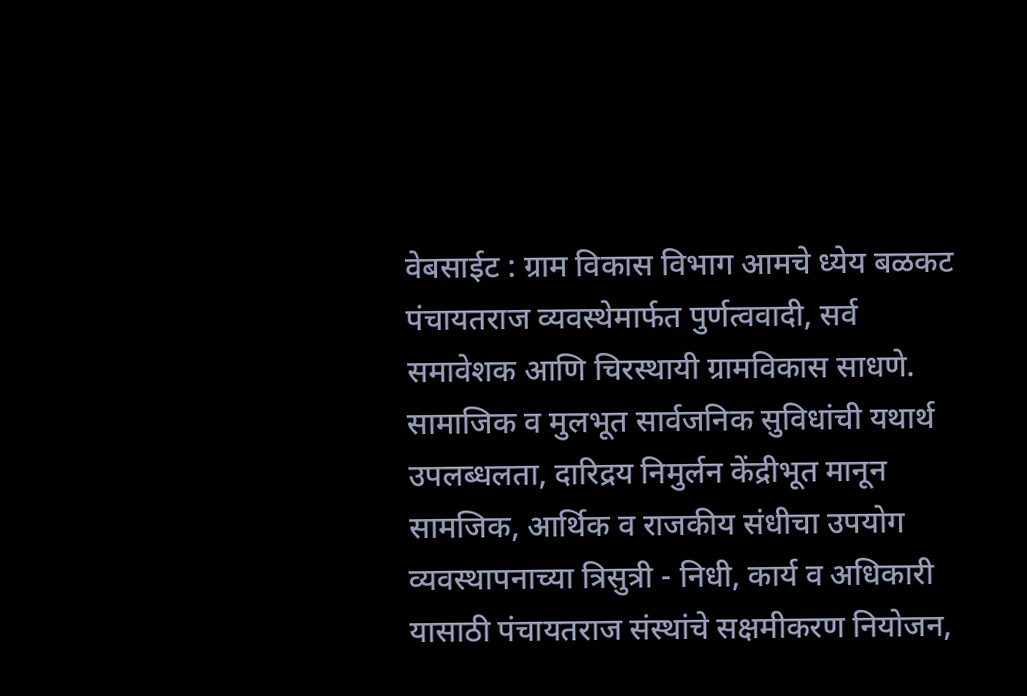वेबसाईट : ग्राम विकास विभाग आमचे ध्येय बळकट पंचायतराज व्यवस्थेमार्फत पुर्णत्ववादी, सर्व समावेशक आणि चिरस्थायी ग्रामविकास साधणे. सामाजिक व मुलभूत सार्वजनिक सुविधांची यथार्थ उपलब्धलता, दारिद्रय निमुर्लन केंद्रीभूत मानून सामजिक, आर्थिक व राजकीय संधीचा उपयोग व्यवस्थापनाच्या त्रिसुत्री - निधी, कार्य व अधिकारी यासाठी पंचायतराज संस्थांचे सक्षमीकरण नियोजन,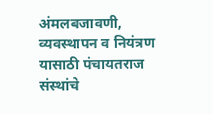अंमलबजावणी, व्यवस्थापन व नियंत्रण यासाठी पंचायतराज संस्थांचे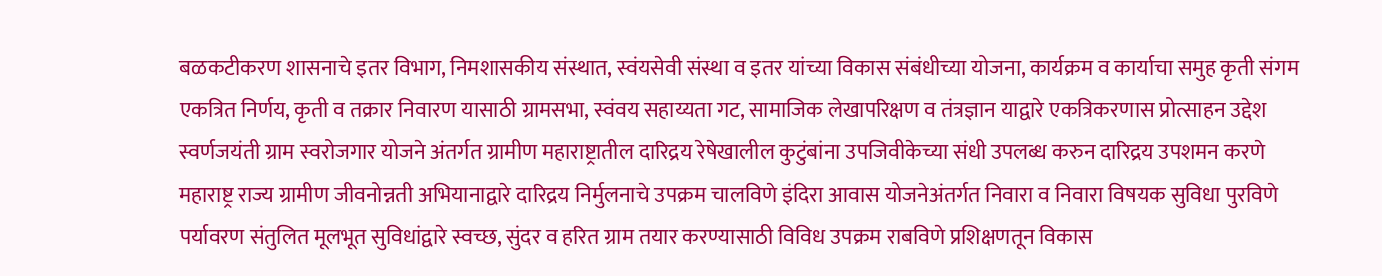बळकटीकरण शासनाचे इतर विभाग, निमशासकीय संस्थात, स्वंयसेवी संस्था व इतर यांच्या विकास संबंधीच्या योजना, कार्यक्रम व कार्याचा समुह कृती संगम एकत्रित निर्णय, कृती व तक्रार निवारण यासाठी ग्रामसभा, स्वंवय सहाय्यता गट, सामाजिक लेखापरिक्षण व तंत्रज्ञान याद्वारे एकत्रिकरणास प्रोत्साहन उद्देश स्वर्णजयंती ग्राम स्वरोजगार योजने अंतर्गत ग्रामीण महाराष्ट्रातील दारिद्रय रेषेखालील कुटुंबांना उपजिवीकेच्या संधी उपलब्ध करुन दारिद्रय उपशमन करणे महाराष्ट्र राज्य ग्रामीण जीवनोन्नती अभियानाद्वारे दारिद्रय निर्मुलनाचे उपक्रम चालविणे इंदिरा आवास योजनेअंतर्गत निवारा व निवारा विषयक सुविधा पुरविणे पर्यावरण संतुलित मूलभूत सुविधांद्वारे स्वच्छ, सुंदर व हरित ग्राम तयार करण्यासाठी विविध उपक्रम राबविणे प्रशिक्षणतून विकास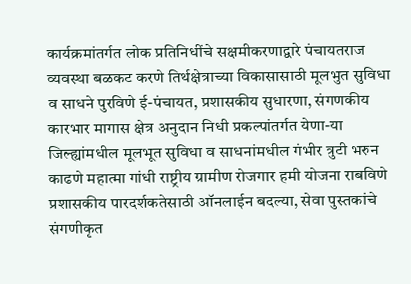कार्यक्रमांतर्गत लोक प्रतिनिधींचे सक्षमीकरणाद्वारे पंचायतराज व्यवस्था बळकट करणे तिर्थक्षेत्राच्या विकासासाठी मूलभुत सुविधा व साधने पुरविणे ई-पंचायत, प्रशासकीय सुधारणा, संगणकीय कारभार मागास क्षेत्र अनुदान निधी प्रकल्पांतर्गत येणा-या जिल्ह्यांमधील मूलभूत सुविधा व साधनांमधील गंभीर त्रुटी भरुन काढणे महात्मा गांधी राष्ट्रीय ग्रामीण रोजगार हमी योजना राबविणे प्रशासकीय पारदर्शकतेसाठी ऑनलाईन बदल्या, सेवा पुस्तकांचे संगणीकृत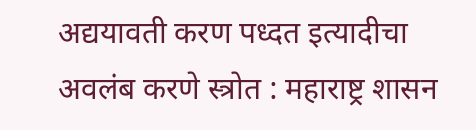अद्ययावती करण पध्दत इत्यादीचा अवलंब करणे स्त्रोत : महाराष्ट्र शासन